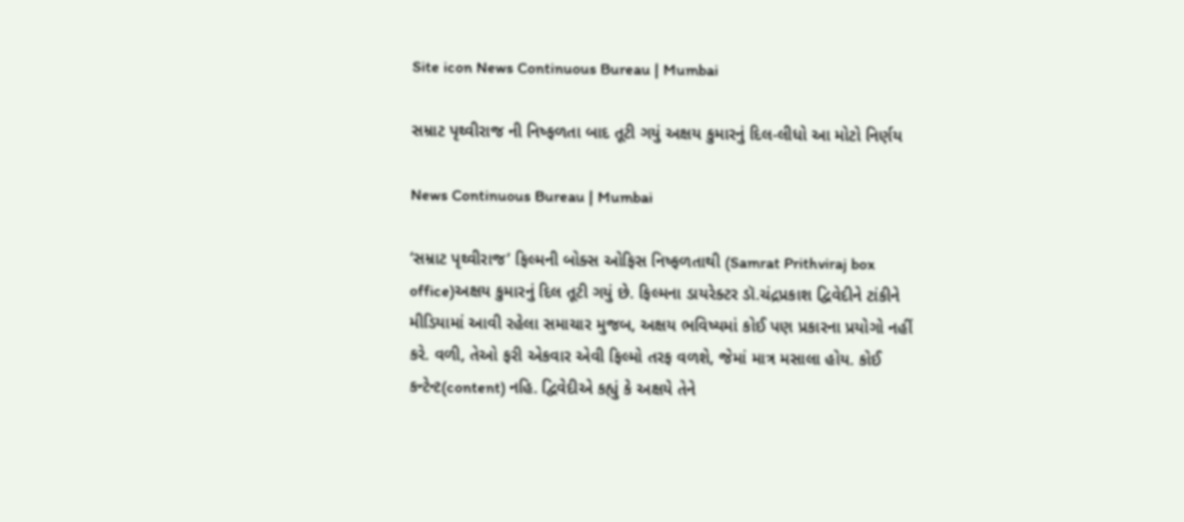Site icon News Continuous Bureau | Mumbai

સમ્રાટ પૃથ્વીરાજ ની નિષ્ફળતા બાદ તૂટી ગયું અક્ષય કુમારનું દિલ-લીધો આ મોટો નિર્ણય

News Continuous Bureau | Mumbai

‘સમ્રાટ પૃથ્વીરાજ’ ફિલ્મની બોક્સ ઓફિસ નિષ્ફળતાથી (Samrat Prithviraj box office)અક્ષય કુમારનું દિલ તૂટી ગયું છે. ફિલ્મના ડાયરેક્ટર ડૉ.ચંદ્રપ્રકાશ દ્વિવેદીને ટાંકીને મીડિયામાં આવી રહેલા સમાચાર મુજબ, અક્ષય ભવિષ્યમાં કોઈ પણ પ્રકારના પ્રયોગો નહીં કરે. વળી, તેઓ ફરી એકવાર એવી ફિલ્મો તરફ વળશે, જેમાં માત્ર મસાલા હોય. કોઈ કન્ટેન્ટ(content) નહિ. દ્વિવેદીએ કહ્યું કે અક્ષયે તેને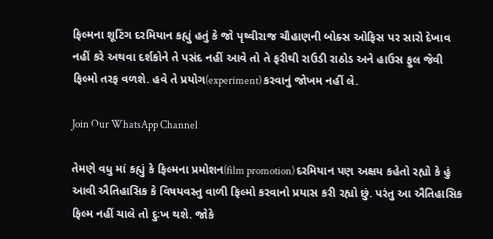ફિલ્મના શૂટિંગ દરમિયાન કહ્યું હતું કે જો પૃથ્વીરાજ ચૌહાણની બોક્સ ઓફિસ પર સારો દેખાવ નહીં કરે અથવા દર્શકોને તે પસંદ નહીં આવે તો તે ફરીથી રાઉડી રાઠોડ અને હાઉસ ફુલ જેવી ફિલ્મો તરફ વળશે. હવે તે પ્રયોગ(experiment) કરવાનું જોખમ નહીં લે.

Join Our WhatsApp Channel

તેમણે વધુ માં કહ્યું કે ફિલ્મના પ્રમોશન(film promotion) દરમિયાન પણ અક્ષય કહેતો રહ્યો કે હું આવી ઐતિહાસિક કે વિષયવસ્તુ વાળી ફિલ્મો કરવાનો પ્રયાસ કરી રહ્યો છું. પરંતુ આ ઐતિહાસિક ફિલ્મ નહીં ચાલે તો દુઃખ થશે. જોકે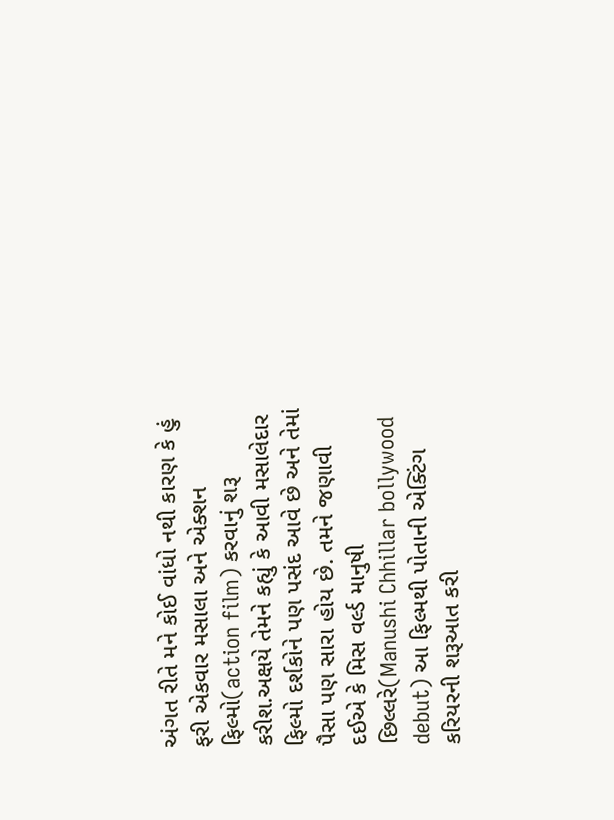અંગત રીતે મને કોઈ વાંધો નથી કારણ કે હું ફરી એકવાર મસાલા અને એક્શન ફિલ્મો(action film) કરવાનું શરૂ કરીશ.અક્ષયે તેમને કહ્યું કે આવી મસાલેદાર ફિલ્મો દર્શકોને પણ પસંદ આવે છે અને તેમાં પૈસા પણ સારા હોય છે. તમને જણાવી દઈએ કે મિસ વર્લ્ડ માનુષી છિલ્લરે(Manushi Chhillar bollywood debut) આ ફિલ્મથી પોતાની એક્ટિંગ કરિયરની શરૂઆત કરી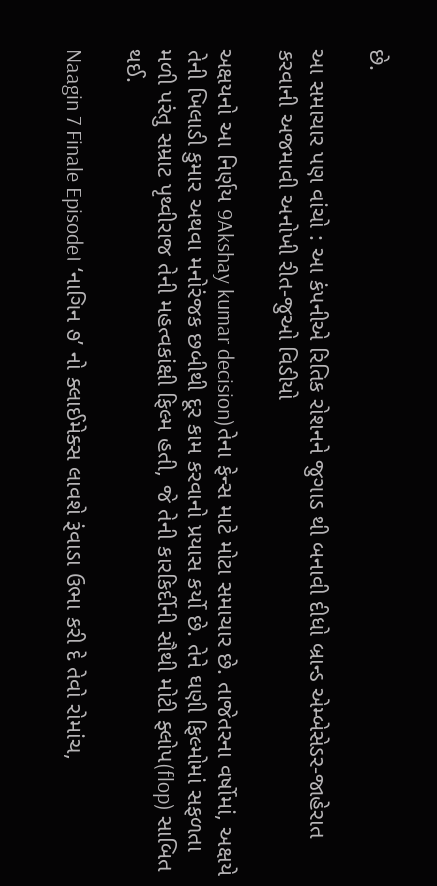છે.

આ સમાચાર પણ વાંચો : આ કંપનીએ રિતિક રોશનને જુગાડ થી બનાવી દીધો બ્રાન્ડ એમ્બેસેડર-જાહેરાત કરવાની અજમાવી અનોખી રીત-જુઓ વિડીયો

અક્ષયનો આ નિર્ણય 9Akshay kumar decision)તેના ફેન્સ માટે મોટા સમાચાર છે. તાજેતરના વર્ષોમાં, અક્ષયે તેની ખિલાડી કુમાર અથવા મનોરંજક છબીથી દૂર કામ કરવાનો પ્રયાસ કર્યો છે. તેને ઘણી ફિલ્મોમાં સફળતા મળી પરંતુ સમ્રાટ પૃથ્વીરાજ તેની મહત્વકાંક્ષી ફિલ્મ હતી, જે તેની કારકિર્દીની સૌથી મોટી ફ્લોપ(flop) સાબિત થઈ.

Naagin 7 Finale Episode। ‘નાગિન ૭’ નો ક્લાઈમેક્સ લાવશે રૂંવાડા ઉભા કરી દે તેવો રોમાંચ,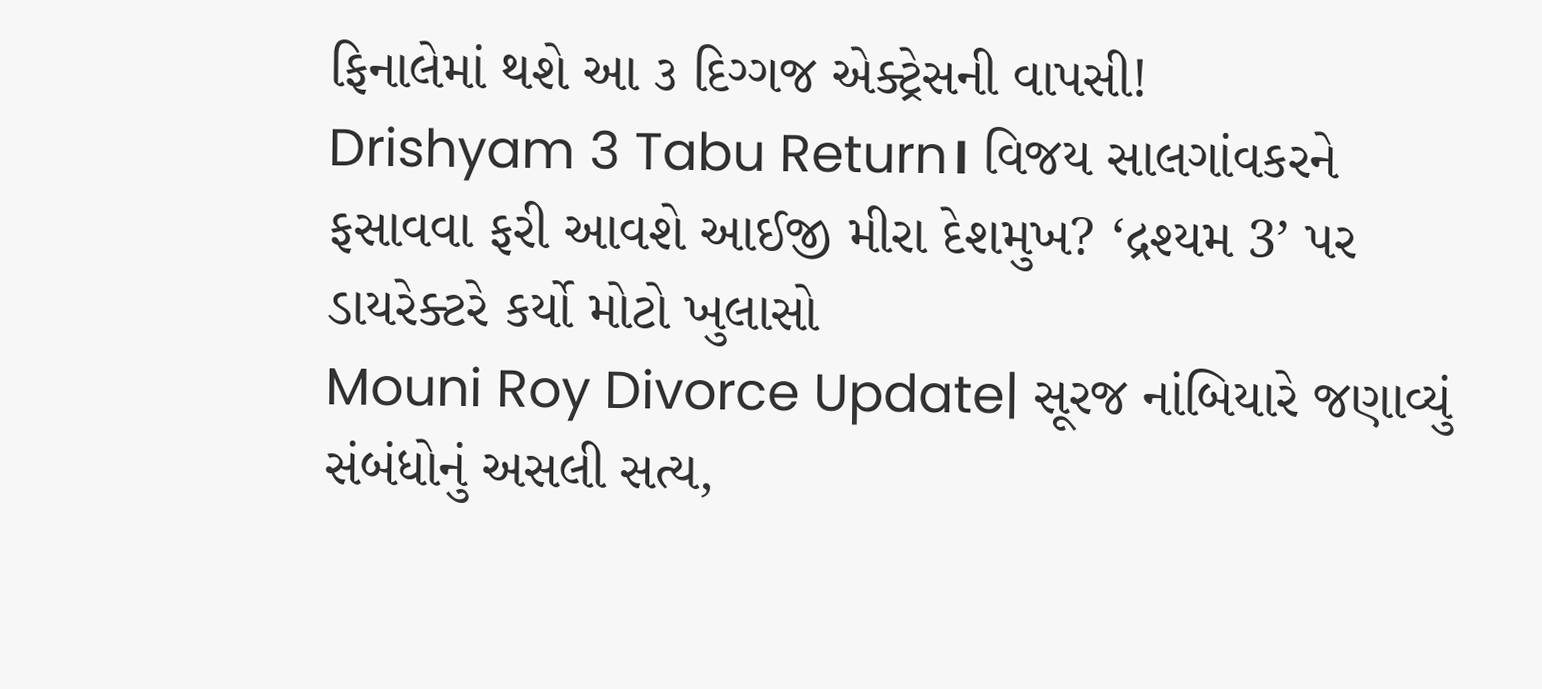ફિનાલેમાં થશે આ ૩ દિગ્ગજ એક્ટ્રેસની વાપસી!
Drishyam 3 Tabu Return। વિજય સાલગાંવકરને ફસાવવા ફરી આવશે આઈજી મીરા દેશમુખ? ‘દ્રશ્યમ 3’ પર ડાયરેક્ટરે કર્યો મોટો ખુલાસો
Mouni Roy Divorce Update| સૂરજ નાંબિયારે જણાવ્યું સંબંધોનું અસલી સત્ય,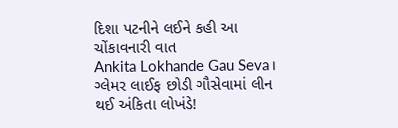દિશા પટનીને લઈને કહી આ ચોંકાવનારી વાત
Ankita Lokhande Gau Seva। ગ્લેમર લાઈફ છોડી ગૌસેવામાં લીન થઈ અંકિતા લોખંડે!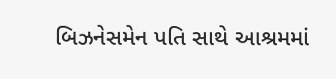બિઝનેસમેન પતિ સાથે આશ્રમમાં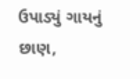ઉપાડ્યું ગાયનું છાણ,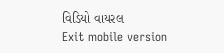વિડિયો વાયરલ
Exit mobile version